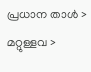പ്രധാന താള്‍ > മറ്റുള്ളവ >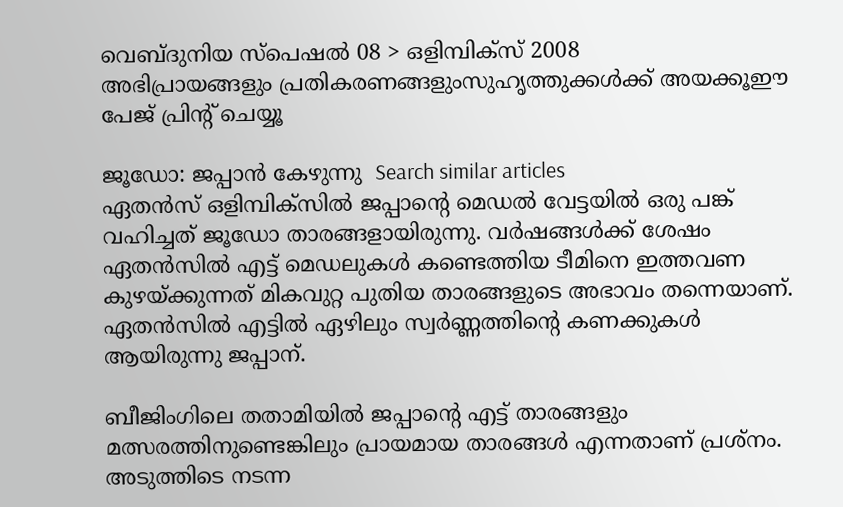വെബ്‌ദുനിയ സ്പെഷല്‍ 08 > ഒളിമ്പിക്‍സ് 2008
അഭിപ്രായങ്ങളും പ്രതികരണങ്ങളുംസുഹൃത്തുക്കള്‍ക്ക് അയക്കൂഈ പേജ് പ്രിന്‍റ് ചെയ്യൂ

ജൂഡോ: ജപ്പാന്‍ കേഴുന്നു  Search similar articles
ഏതന്‍‌സ് ഒളിമ്പിക്‍സില്‍ ജപ്പാന്‍റെ മെഡല്‍ വേട്ടയില്‍ ഒരു പങ്ക് വഹിച്ചത് ജൂഡോ താരങ്ങളായിരുന്നു. വര്‍ഷങ്ങള്‍ക്ക് ശേഷം ഏതന്‍സില്‍ എട്ട് മെഡലുകള്‍ കണ്ടെത്തിയ ടീമിനെ ഇത്തവണ കുഴയ്‌ക്കുന്നത് മികവുറ്റ പുതിയ താരങ്ങളുടെ അഭാവം തന്നെയാണ്. ഏതന്‍സില്‍ എട്ടില്‍ ഏഴിലും സ്വര്‍ണ്ണത്തിന്‍റെ കണക്കുകള്‍ ആയിരുന്നു ജപ്പാന്.

ബീജിംഗിലെ തതാമിയില്‍ ജപ്പാന്‍റെ എട്ട് താരങ്ങളും മത്സരത്തിനുണ്ടെങ്കിലും പ്രായമായ താരങ്ങള്‍ എന്നതാണ് പ്രശ്നം. അടുത്തിടെ നടന്ന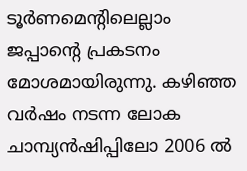ടൂര്‍ണമെന്‍റിലെല്ലാം ജപ്പാന്‍റെ പ്രകടനം മോശമായിരുന്നു. കഴിഞ്ഞ വര്‍ഷം നടന്ന ലോക ചാമ്പ്യന്‍ഷിപ്പിലോ 2006 ല്‍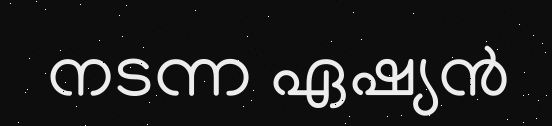നടന്ന ഏഷ്യന്‍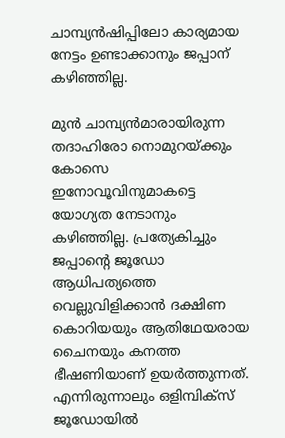ചാമ്പ്യന്‍ഷിപ്പിലോ കാര്യമായ നേട്ടം ഉണ്ടാക്കാനും ജപ്പാന് കഴിഞ്ഞില്ല.

മുന്‍ ചാമ്പ്യന്‍‌മാരായിരുന്ന തദാഹിരോ നൊമുറയ്‌ക്കും കോസെ ഇനോവൂവിനുമാകട്ടെ യോഗ്യത നേടാനും കഴിഞ്ഞില്ല. പ്രത്യേകിച്ചും ജപ്പാന്‍റെ ജൂഡോ ആധിപത്യത്തെ വെല്ലുവിളിക്കാന്‍ ദക്ഷിണ കൊറിയയും ആതിഥേയരായ ചൈനയും കനത്ത ഭീഷണിയാണ് ഉയര്‍ത്തുന്നത്. എന്നിരുന്നാലും ഒളിമ്പിക്‍സ് ജൂഡോയില്‍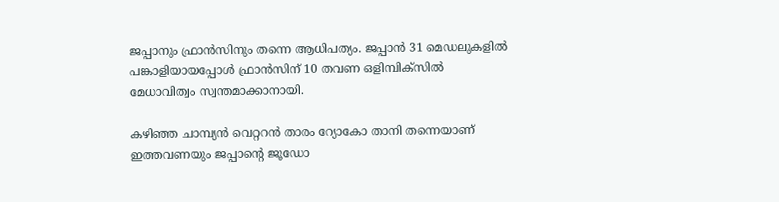ജപ്പാനും ഫ്രാന്‍സിനും തന്നെ ആധിപത്യം. ജപ്പാന്‍ 31 മെഡലുകളില്‍ പങ്കാളിയായപ്പോള്‍ ഫ്രാന്‍സിന് 10 തവണ ഒളിമ്പിക്‍സില്‍ മേധാവിത്വം സ്വന്തമാക്കാനായി.

കഴിഞ്ഞ ചാമ്പ്യന്‍ വെറ്ററന്‍ താരം റ്യോകോ താനി തന്നെയാണ് ഇത്തവണയും ജപ്പാന്‍റെ ജൂഡോ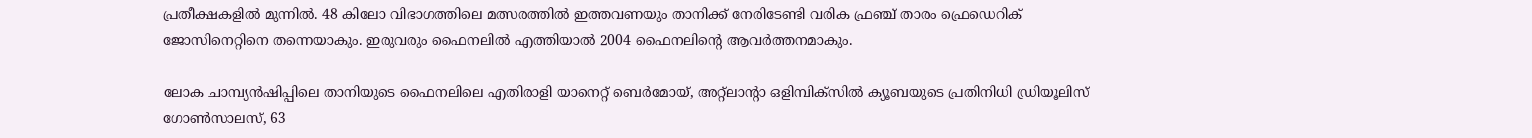പ്രതീക്ഷകളില്‍ മുന്നില്‍. 48 കിലോ വിഭാഗത്തിലെ മത്സരത്തില്‍ ഇത്തവണയും താനിക്ക് നേരിടേണ്ടി വരിക ഫ്രഞ്ച് താരം ഫ്രെഡെറിക് ജോസിനെറ്റിനെ തന്നെയാകും. ഇരുവരും ഫൈനലില്‍ എത്തിയാല്‍ 2004 ഫൈനലിന്‍റെ ആവര്‍ത്തനമാകും.

ലോക ചാമ്പ്യന്‍ഷിപ്പിലെ താനിയുടെ ഫൈനലിലെ എതിരാളി യാനെറ്റ് ബെര്‍മോയ്, അറ്റ്‌ലാന്‍റാ ഒളിമ്പിക്‍സില്‍ ക്യൂബയുടെ പ്രതിനിധി ഡ്രിയൂലിസ് ഗോണ്‍സാലസ്, 63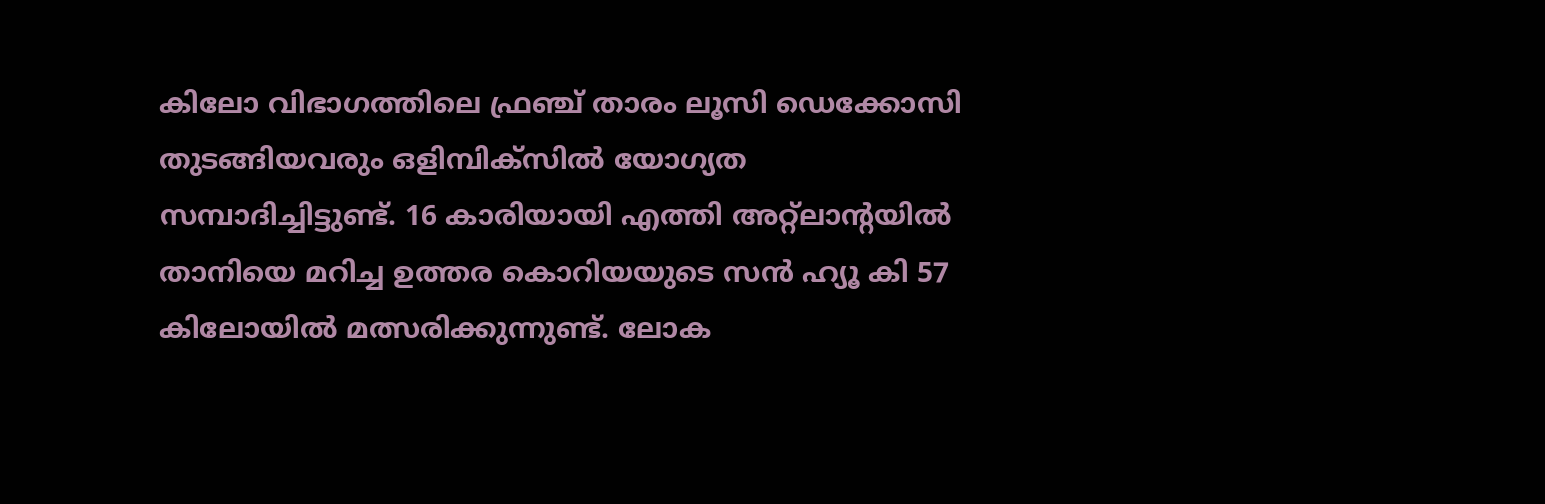കിലോ വിഭാഗത്തിലെ ഫ്രഞ്ച് താരം ലൂസി ഡെക്കോസി തുടങ്ങിയവരും ഒളിമ്പിക്‍സില്‍ യോഗ്യത സമ്പാദിച്ചിട്ടുണ്ട്. 16 കാരിയായി എത്തി അറ്റ്‌ലാന്‍റയില്‍ താനിയെ മറിച്ച ഉത്തര കൊറിയയുടെ സന്‍ ഹ്യൂ കി 57 കിലോയില്‍ മത്സരിക്കുന്നുണ്ട്. ലോക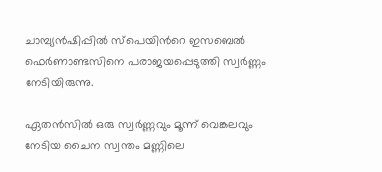ചാമ്പ്യന്‍ഷിപ്പില്‍ സ്പെയിന്‍റെ ഇസബെല്‍ ഫെര്‍ണാണ്ടസിനെ പരാജയപ്പെടുത്തി സ്വര്‍ണ്ണം നേടിയിരുന്നു.

ഏതന്‍‌സില്‍ ഒരു സ്വര്‍ണ്ണവും മൂന്ന് വെങ്കലവും നേടിയ ചൈന സ്വന്തം മണ്ണിലെ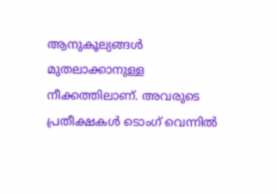ആനുകൂല്യങ്ങള്‍ മുതലാക്കാനുള്ള നീക്കത്തിലാണ്. അവരുടെ പ്രതീക്ഷകള്‍ ടൊംഗ് വെന്നില്‍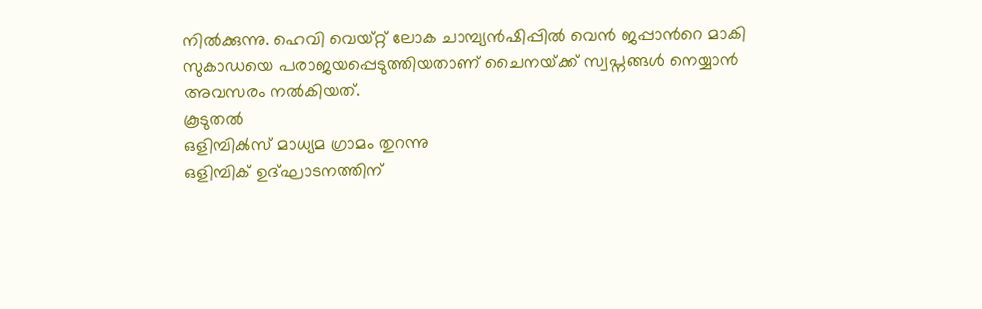നില്‍ക്കുന്നു. ഹെവി വെയ്‌റ്റ് ലോക ചാമ്പ്യന്‍ഷിപ്പില്‍ വെന്‍ ജപ്പാന്‍റെ മാകി സുകാഡയെ പരാജയപ്പെടുത്തിയതാണ് ചൈനയ്‌ക്ക് സ്വപ്നങ്ങള്‍ നെയ്യാന്‍ അവസരം നല്‍കിയത്.
കൂടുതല്‍
ഒളിമ്പിക്‍സ് മാധ്യമ ഗ്രാമം തുറന്നു
ഒളിമ്പിക് ഉദ്ഘാടനത്തിന്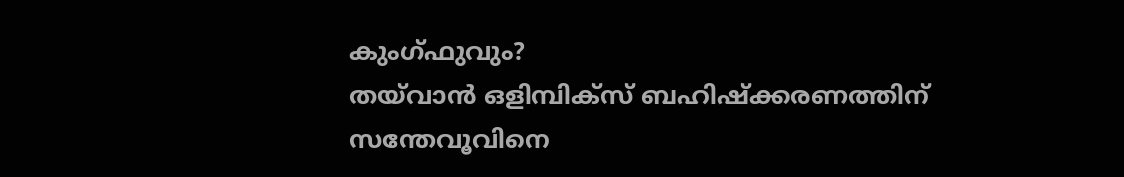കുംഗ്ഫുവും?
തയ്‌വാന്‍ ഒളിമ്പിക്‍സ് ബഹിഷ്ക്കരണത്തിന്
സന്തേവൂവിനെ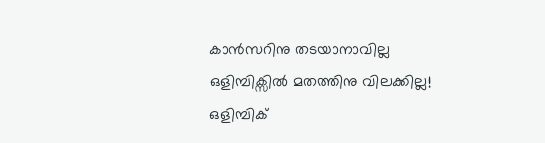കാന്‍സറിനു തടയാനാവില്ല
ഒളിമ്പിക്സില്‍ മതത്തിനു വിലക്കില്ല!
ഒളിമ്പിക്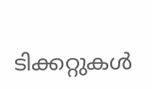ടിക്കറ്റുകള്‍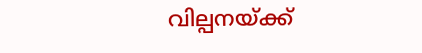വില്പനയ്‌ക്ക്